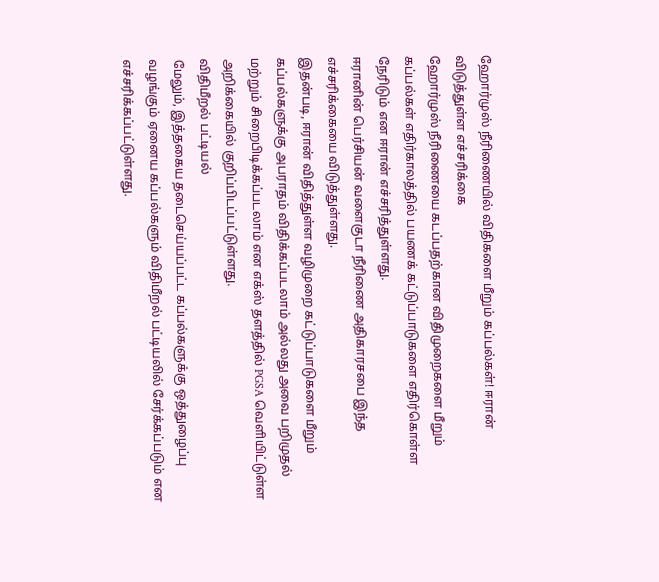ஹோர்முஸ் நீரிணையில் விதிகளை மீறும் கப்பல்கள்! ஈரான் விடுத்துள்ள எச்சரிக்கை
ஹோர்முஸ் நீரிணையை கடப்பதற்கான விதிமுறைகளை மீறும் கப்பல்கள் எதிர்காலத்தில் பயணக் கட்டுப்பாடுகளை எதிர்கொள்ள நேரிடும் என ஈரான் எச்சரித்துள்ளது.
ஈரானின் பெர்சியன் வளைகுடா நீரிணை அதிகாரசபை இந்த எச்சரிக்கையை விடுத்துள்ளது.
இதன்படி, ஈரான் விதித்துள்ள வழிமுறை கட்டுப்பாடுகளை மீறும் கப்பல்களுக்கு அபராதம் விதிக்கப்படலாம் அல்லது அவை பறிமுதல் மற்றும் சிறைபிடிக்கப்படலாம் என எக்ஸ் தளத்தில் PGSA வெளியிட்டுள்ள அறிக்கையில் குறிப்பிடப்பட்டுள்ளது.
விதிமீறல் பட்டியல்
மேலும், இத்தகைய தடைசெய்யப்பட்ட கப்பல்களுக்கு ஒத்துழைப்பு வழங்கும் ஏனைய கப்பல்களும் விதிமீறல் பட்டியலில் சேர்க்கப்படும் என எச்சரிக்கப்பட்டுள்ளது.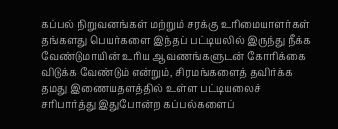கப்பல் நிறுவனங்கள் மற்றும் சரக்கு உரிமையாளர்கள் தங்களது பெயர்களை இந்தப் பட்டியலில் இருந்து நீக்க வேண்டுமாயின் உரிய ஆவணங்களுடன் கோரிக்கை விடுக்க வேண்டும் என்றும், சிரமங்களைத் தவிர்க்க தமது இணையதளத்தில் உள்ள பட்டியலைச் சரிபார்த்து இதுபோன்ற கப்பல்களைப்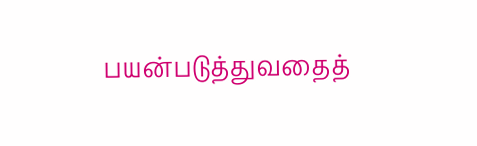பயன்படுத்துவதைத்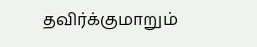தவிர்க்குமாறும்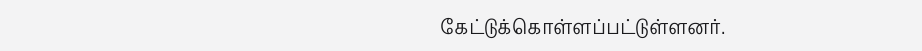கேட்டுக்கொள்ளப்பட்டுள்ளனர்.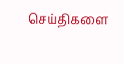செய்திகளை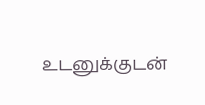உடனுக்குடன்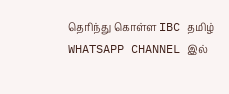தெரிந்து கொள்ள IBC தமிழ் WHATSAPP CHANNEL இல்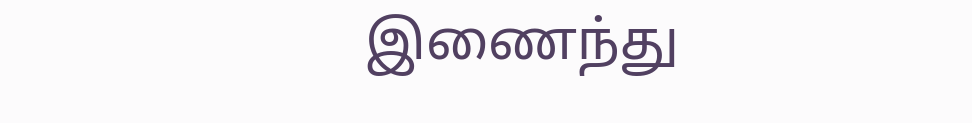இணைந்து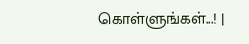கொள்ளுங்கள்...! |